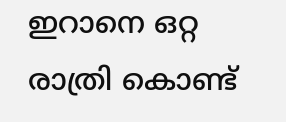ഇറാനെ ഒറ്റ രാത്രി കൊണ്ട്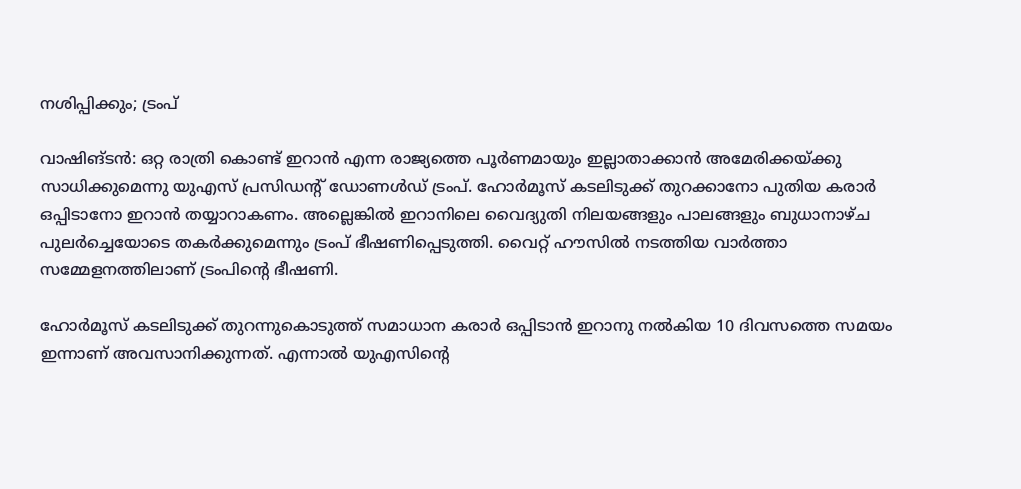നശിപ്പിക്കും; ട്രംപ്

വാഷിങ്ടൻ: ഒറ്റ രാത്രി കൊണ്ട് ഇറാൻ എന്ന രാജ്യത്തെ പൂർണമായും ഇല്ലാതാക്കാൻ അമേരിക്കയ്ക്കു സാധിക്കുമെന്നു യുഎസ് പ്രസിഡന്റ് ഡോണ‍ൾഡ് ട്രംപ്. ഹോർമൂസ് കടലിടുക്ക് തുറക്കാനോ പുതിയ കരാർ ഒപ്പിടാനോ ഇറാൻ തയ്യാറാകണം. അല്ലെങ്കിൽ ഇറാനിലെ വൈദ്യുതി നിലയങ്ങളും പാലങ്ങളും ബുധാനാഴ്ച പുലർച്ചെയോടെ തകർക്കുമെന്നും ട്രംപ് ഭീഷണിപ്പെടുത്തി. വൈറ്റ് ഹൗസിൽ നടത്തിയ വാർത്താ സമ്മേളനത്തിലാണ് ട്രംപിന്റെ ഭീഷണി.

ഹോർമൂസ് കടലിടുക്ക് തുറന്നുകൊടുത്ത് സമാധാന കരാർ ഒപ്പിടാൻ ഇറാനു നൽകിയ 10 ദിവസത്തെ സമയം ഇന്നാണ് അവസാനിക്കുന്നത്. എന്നാൽ യുഎസിന്റെ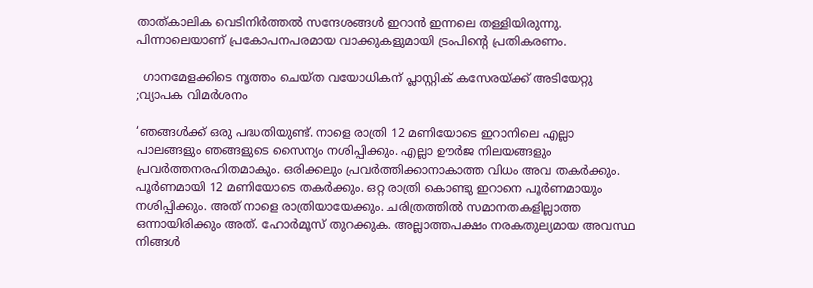താത്കാലിക വെടിനിർത്തൽ സന്ദേശങ്ങൾ ഇറാൻ ഇന്നലെ തള്ളിയിരുന്നു. പിന്നാലെയാണ് പ്രകോപനപരമായ വാക്കുകളുമായി ട്രംപിന്റെ പ്രതികരണം.

  ഗാനമേളക്കിടെ നൃത്തം ചെയ്ത വയോധികന് പ്ലാസ്റ്റിക് കസേരയ്ക്ക് അടിയേറ്റു ;വ്യാപക വിമർശനം

‘ഞങ്ങൾക്ക് ഒരു പദ്ധതിയുണ്ട്. നാളെ രാത്രി 12 മണിയോടെ ഇറാനിലെ എല്ലാ പാലങ്ങളും ഞങ്ങളുടെ സൈന്യം നശിപ്പിക്കും. എല്ലാ ഊർജ നിലയങ്ങളും പ്രവർത്തനരഹിതമാകും. ഒരിക്കലും പ്രവർത്തിക്കാനാകാത്ത വിധം അവ തകർക്കും. പൂർണമായി 12 മണിയോടെ തകർക്കും. ഒറ്റ രാത്രി കൊണ്ടു ഇറാനെ പൂർണമായും നശിപ്പിക്കും. അത് നാളെ രാത്രിയായേക്കും. ചരിത്രത്തിൽ സമാനതകളില്ലാത്ത ഒന്നായിരിക്കും അത്. ഹോർമൂസ് തുറക്കുക. അല്ലാത്തപക്ഷം നരകതുല്യമായ അവസ്ഥ നിങ്ങൾ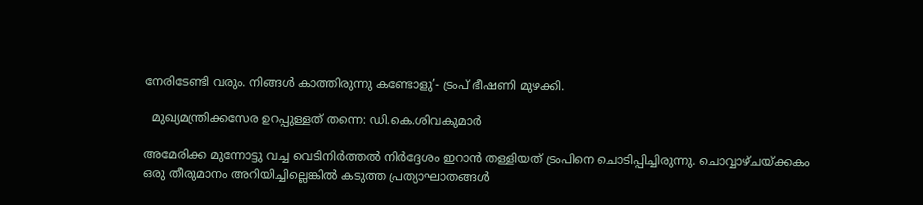നേരിടേണ്ടി വരും. നിങ്ങൾ കാത്തിരുന്നു കണ്ടോളു’- ട്രംപ് ഭീഷണി മുഴക്കി.

  മുഖ്യമന്ത്രിക്കസേര ഉറപ്പുള്ളത് തന്നെ: ഡി.കെ.ശിവകുമാര്‍

അമേരിക്ക മുന്നോട്ടു വച്ച വെടിനിർത്തൽ നിർദ്ദേശം ഇറാൻ തള്ളിയത് ട്രംപിനെ ചൊടിപ്പിച്ചിരുന്നു. ചൊവ്വാഴ്ചയ്ക്കകം ഒരു തീരുമാനം അറിയിച്ചില്ലെങ്കിൽ കടുത്ത പ്രത്യാഘാതങ്ങൾ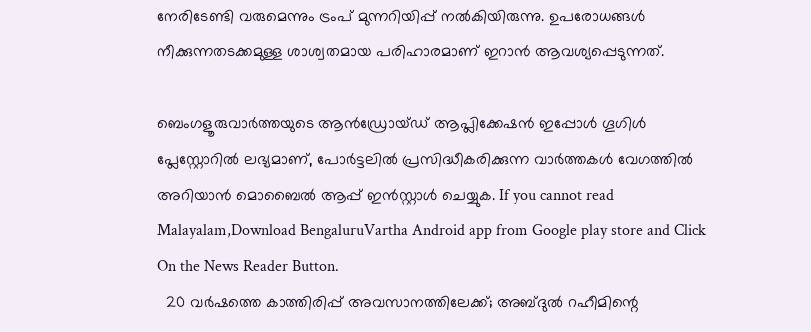നേരിടേണ്ടി വരുമെന്നും ട്രംപ് മുന്നറിയിപ്പ് നൽകിയിരുന്നു. ഉപരോധങ്ങൾ നീക്കുന്നതടക്കമുള്ള ശാശ്വതമായ പരിഹാരമാണ് ഇറാൻ ആവശ്യപ്പെടുന്നത്.

ബെംഗളൂരുവാർത്തയുടെ ആൻഡ്രോയ്ഡ് ആപ്ലിക്കേഷൻ ഇപ്പോൾ ഗൂഗിൾ പ്ലേസ്റ്റോറിൽ ലഭ്യമാണ്, പോർട്ടലിൽ പ്രസിദ്ധീകരിക്കുന്ന വാർത്തകൾ വേഗത്തിൽ അറിയാൻ മൊബൈൽ ആപ്പ് ഇൻസ്റ്റാൾ ചെയ്യുക. If you cannot read Malayalam,Download BengaluruVartha Android app from Google play store and Click On the News Reader Button.
  20 വർഷത്തെ കാത്തിരിപ്പ് അവസാനത്തിലേക്ക്; അബ്ദുൽ റഹീമിന്റെ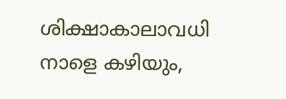ശിക്ഷാകാലാവധി നാളെ കഴിയും,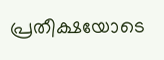പ്രതീക്ഷയോടെ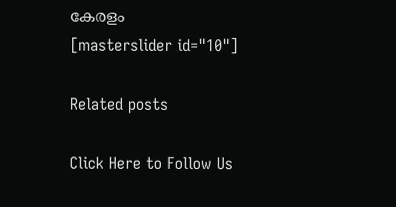കേരളം
[masterslider id="10"]

Related posts

Click Here to Follow Us